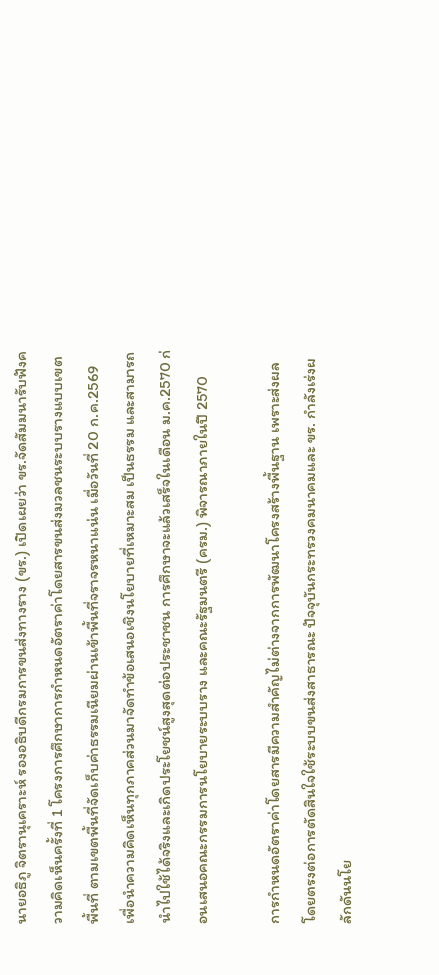นายอธิภู จิตรานุเคราะห์ รองอธิบดีกรมการขนส่งทางราง (ขร.) เปิดเผยว่า ขร.จัดสัมมนารับฟังความคิดเห็นครั้งที่ 1 โครงการศึกษาการกำหนดอัตราค่าโดยสารขนส่งมวลชนระบบรางแบบเขตพื้นที่ ตามเขตพื้นที่จัดเก็บค่าธรรมเนียมผ่านเข้าพื้นที่จราจรหนาแน่น เมื่อวันที่ 20 ก.ค.2569 เพื่อนำความคิดเห็นทุกภาคส่วนมาจัดทำข้อเสนอเชิงนโยบายที่เหมาะสม เป็นธรรม และสามารถนำไปใช้ได้จริงและเกิดประโยชน์สูงสุดต่อประชาชน การศึกษาจะแล้วเสร็จในเดือน ม.ค.2570 ก่อนเสนอคณะกรรมการนโยบายระบบราง และคณะรัฐมนตรี (ครม.) พิจารณาภายในปี 2570

การกำหนดอัตราค่าโดยสารมีความสำคัญไม่ต่างจากการพัฒนาโครงสร้างพื้นฐาน เพราะส่งผลโดยตรงต่อการตัดสินใจใช้ระบบขนส่งสาธารณะ ปัจจุบันกระทรวงคมนาคมและ ขร. กำลังเร่งผลักดันนโย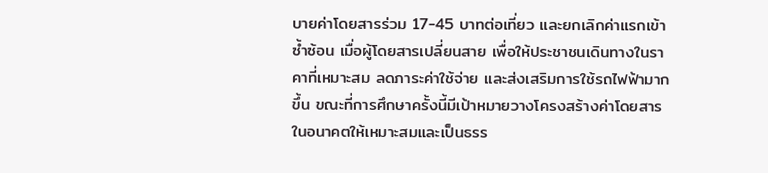บายค่าโดยสารร่วม 17-45 บาทต่อเที่ยว และยกเลิกค่าแรกเข้าซ้ำซ้อน เมื่อผู้โดยสารเปลี่ยนสาย เพื่อให้ประชาชนเดินทางในราคาที่เหมาะสม ลดภาระค่าใช้จ่าย และส่งเสริมการใช้รถไฟฟ้ามากขึ้น ขณะที่การศึกษาครั้งนี้มีเป้าหมายวางโครงสร้างค่าโดยสารในอนาคตให้เหมาะสมและเป็นธรร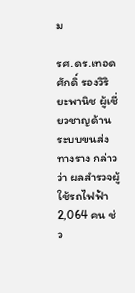ม

รศ.ดร.เทอดศักดิ์ รองวิริยะพานิช ผู้เชี่ยวชาญด้านระบบขนส่งทางราง กล่าวว่า ผลสำรวจผู้ใช้รถไฟฟ้า 2,064 คน ช่ว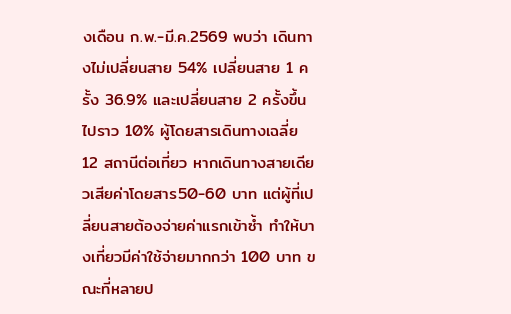งเดือน ก.พ.-มี.ค.2569 พบว่า เดินทางไม่เปลี่ยนสาย 54% เปลี่ยนสาย 1 ครั้ง 36.9% และเปลี่ยนสาย 2 ครั้งขึ้นไปราว 10% ผู้โดยสารเดินทางเฉลี่ย 12 สถานีต่อเที่ยว หากเดินทางสายเดียวเสียค่าโดยสาร50-60 บาท แต่ผู้ที่เปลี่ยนสายต้องจ่ายค่าแรกเข้าซ้ำ ทำให้บางเที่ยวมีค่าใช้จ่ายมากกว่า 100 บาท ขณะที่หลายป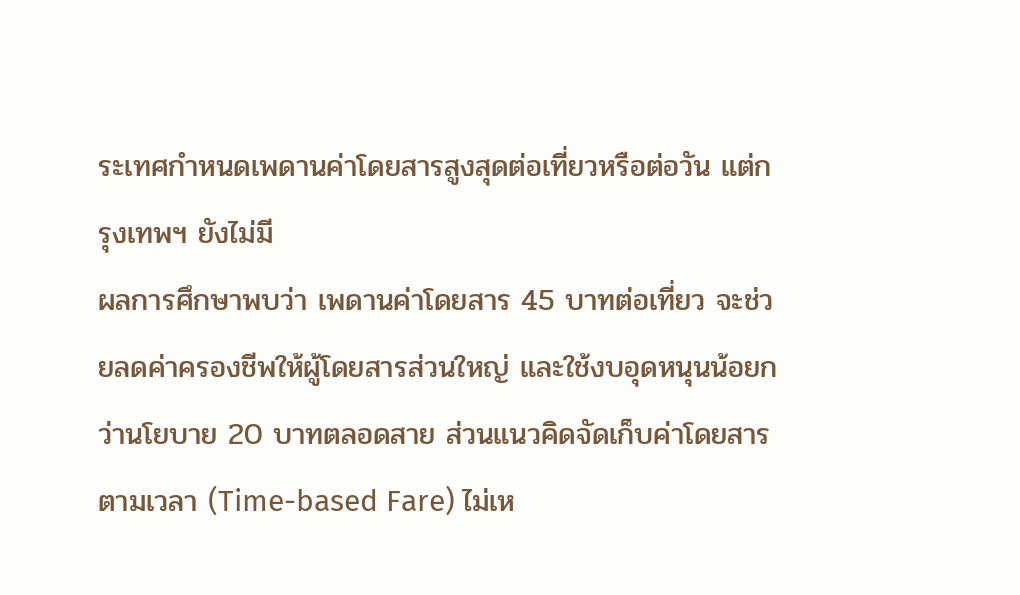ระเทศกำหนดเพดานค่าโดยสารสูงสุดต่อเที่ยวหรือต่อวัน แต่กรุงเทพฯ ยังไม่มี
ผลการศึกษาพบว่า เพดานค่าโดยสาร 45 บาทต่อเที่ยว จะช่วยลดค่าครองชีพให้ผู้โดยสารส่วนใหญ่ และใช้งบอุดหนุนน้อยกว่านโยบาย 20 บาทตลอดสาย ส่วนแนวคิดจัดเก็บค่าโดยสารตามเวลา (Time-based Fare) ไม่เห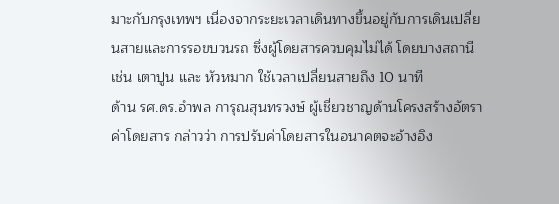มาะกับกรุงเทพฯ เนื่องจากระยะเวลาเดินทางขึ้นอยู่กับการเดินเปลี่ยนสายและการรอขบวนรถ ซึ่งผู้โดยสารควบคุมไม่ได้ โดยบางสถานี เช่น เตาปูน และ หัวหมาก ใช้เวลาเปลี่ยนสายถึง 10 นาที
ด้าน รศ.ดร.อำพล การุณสุนทรวงษ์ ผู้เชี่ยวชาญด้านโครงสร้างอัตราค่าโดยสาร กล่าวว่า การปรับค่าโดยสารในอนาคตจะอ้างอิง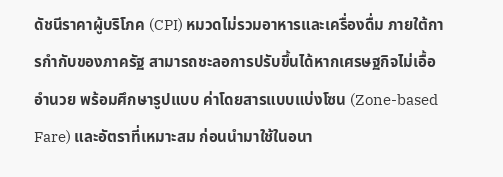ดัชนีราคาผู้บริโภค (CPI) หมวดไม่รวมอาหารและเครื่องดื่ม ภายใต้การกำกับของภาครัฐ สามารถชะลอการปรับขึ้นได้หากเศรษฐกิจไม่เอื้ออำนวย พร้อมศึกษารูปแบบ ค่าโดยสารแบบแบ่งโซน (Zone-based Fare) และอัตราที่เหมาะสม ก่อนนำมาใช้ในอนา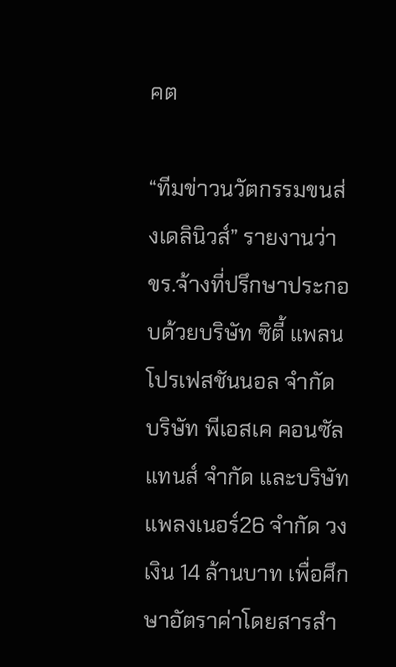คต

“ทีมข่าวนวัตกรรมขนส่งเดลินิวส์” รายงานว่า ขร.จ้างที่ปรึกษาประกอบด้วยบริษัท ซิตี้ แพลน โปรเฟสชันนอล จำกัด บริษัท พีเอสเค คอนซัลแทนส์ จำกัด และบริษัท แพลงเนอร์26 จำกัด วงเงิน 14 ล้านบาท เพื่อศึกษาอัตราค่าโดยสารสำ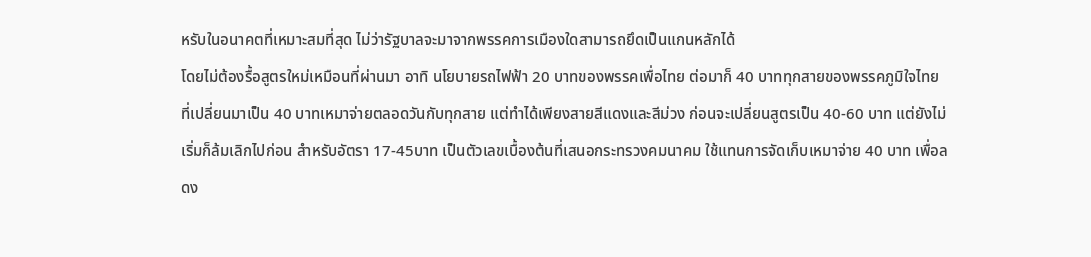หรับในอนาคตที่เหมาะสมที่สุด ไม่ว่ารัฐบาลจะมาจากพรรคการเมืองใดสามารถยึดเป็นแกนหลักได้
โดยไม่ต้องรื้อสูตรใหม่เหมือนที่ผ่านมา อาทิ นโยบายรถไฟฟ้า 20 บาทของพรรคเพื่อไทย ต่อมาก็ 40 บาททุกสายของพรรคภูมิใจไทย ที่เปลี่ยนมาเป็น 40 บาทเหมาจ่ายตลอดวันกับทุกสาย แต่ทำได้เพียงสายสีแดงและสีม่วง ก่อนจะเปลี่ยนสูตรเป็น 40-60 บาท แต่ยังไม่เริ่มก็ล้มเลิกไปก่อน สำหรับอัตรา 17-45บาท เป็นตัวเลขเบื้องต้นที่เสนอกระทรวงคมนาคม ใช้แทนการจัดเก็บเหมาจ่าย 40 บาท เพื่อลดง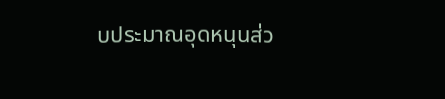บประมาณอุดหนุนส่ว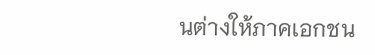นต่างให้ภาคเอกชน